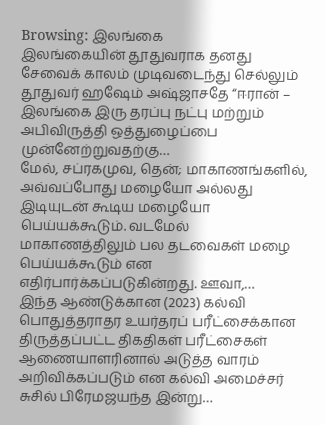Browsing: இலங்கை
இலங்கையின் தூதுவராக தனது சேவைக் காலம் முடிவடைந்து செல்லும் தூதுவர் ஹஷேம் அஷ்ஜாசதே “ஈரான் – இலங்கை இரு தரப்பு நட்பு மற்றும் அபிவிருத்தி ஒத்துழைப்பை முன்னேற்றுவதற்கு…
மேல், சப்ரகமுவ, தென்; மாகாணங்களில், அவ்வப்போது மழையோ அல்லது இடியுடன் கூடிய மழையோ பெய்யக்கூடும். வடமேல் மாகாணத்திலும் பல தடவைகள் மழை பெய்யக்கூடும் என எதிர்பார்க்கப்படுகின்றது. ஊவா,…
இந்த ஆண்டுக்கான (2023) கல்வி பொதுத்தராதர உயர்தரப் பரீட்சைக்கான திருத்தப்பட்ட திகதிகள் பரீட்சைகள் ஆணையாளரினால் அடுத்த வாரம் அறிவிக்கப்படும் என கல்வி அமைச்சர் சுசில் பிரேமஜயந்த இன்று…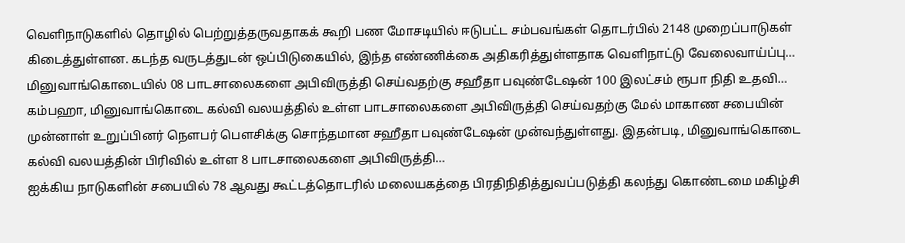வௌிநாடுகளில் தொழில் பெற்றுத்தருவதாகக் கூறி பண மோசடியில் ஈடுபட்ட சம்பவங்கள் தொடர்பில் 2148 முறைப்பாடுகள் கிடைத்துள்ளன. கடந்த வருடத்துடன் ஒப்பிடுகையில், இந்த எண்ணிக்கை அதிகரித்துள்ளதாக வௌிநாட்டு வேலைவாய்ப்பு…
மினுவாங்கொடையில் 08 பாடசாலைகளை அபிவிருத்தி செய்வதற்கு சஹீதா பவுண்டேஷன் 100 இலட்சம் ரூபா நிதி உதவி…
கம்பஹா, மினுவாங்கொடை கல்வி வலயத்தில் உள்ள பாடசாலைகளை அபிவிருத்தி செய்வதற்கு மேல் மாகாண சபையின் முன்னாள் உறுப்பினர் நௌபர் பௌசிக்கு சொந்தமான சஹீதா பவுண்டேஷன் முன்வந்துள்ளது. இதன்படி, மினுவாங்கொடை கல்வி வலயத்தின் பிரிவில் உள்ள 8 பாடசாலைகளை அபிவிருத்தி…
ஐக்கிய நாடுகளின் சபையில் 78 ஆவது கூட்டத்தொடரில் மலையகத்தை பிரதிநிதித்துவப்படுத்தி கலந்து கொண்டமை மகிழ்சி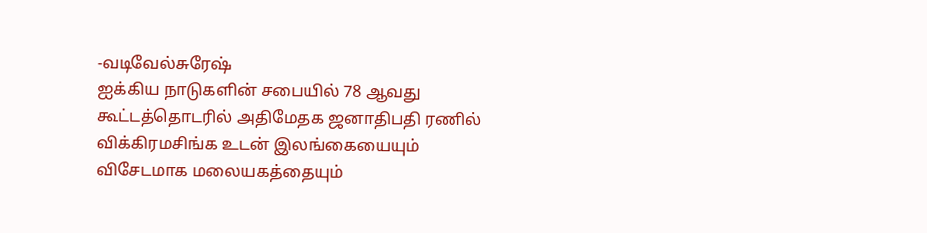-வடிவேல்சுரேஷ்
ஐக்கிய நாடுகளின் சபையில் 78 ஆவது கூட்டத்தொடரில் அதிமேதக ஜனாதிபதி ரணில் விக்கிரமசிங்க உடன் இலங்கையையும் விசேடமாக மலையகத்தையும்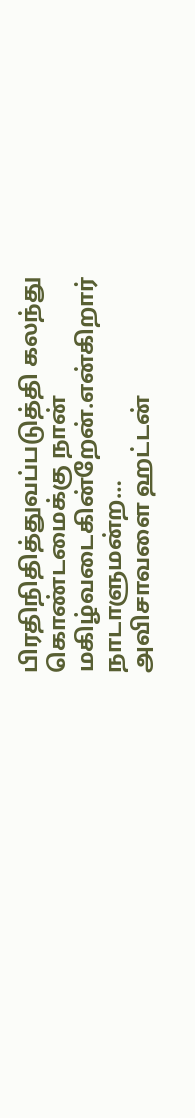பிரதிநிதித்துவப்படுத்தி கலந்து கொண்டமைக்கு நான் மகிழ்வடைகின்றேன்.என்கிறார் நாடாளுமன்ற…
அவிசாவளை ஹட்டன்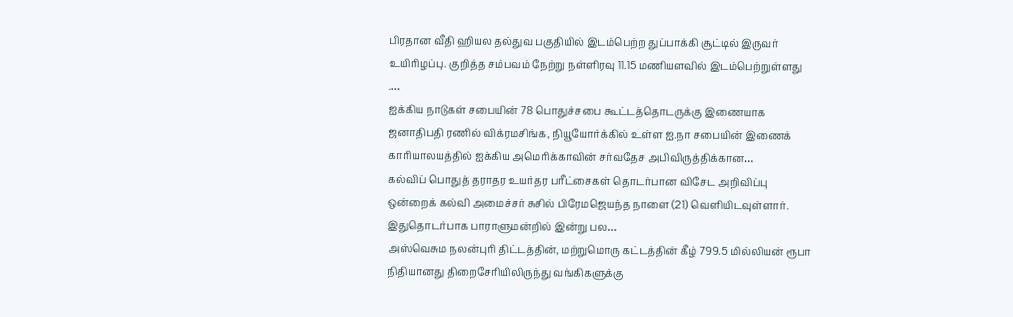பிரதான வீதி ஹியல தல்துவ பகுதியில் இடம்பெற்ற துப்பாக்கி சூட்டில் இருவர் உயிரிழப்பு. குறித்த சம்பவம் நேற்று நள்ளிரவு 11.15 மணியளவில் இடம்பெற்றுள்ளது .…
ஐக்கிய நாடுகள் சபையின் 78 பொதுச்சபை கூட்டத்தொடருக்கு இணையாக ஜனாதிபதி ரணில் விக்ரமசிங்க, நியூயோர்க்கில் உள்ள ஐ.நா சபையின் இணைக் காரியாலயத்தில் ஐக்கிய அமெரிக்காவின் சர்வதேச அபிவிருத்திக்கான…
கல்விப் பொதுத் தராதர உயர்தர பரீட்சைகள் தொடர்பான விசேட அறிவிப்பு ஒன்றைக் கல்வி அமைச்சர் சுசில் பிரேமஜெயந்த நாளை (21) வெளியிடவுள்ளார். இதுதொடர்பாக பாராளுமன்றில் இன்று பல…
அஸ்வெசும நலன்புரி திட்டத்தின், மற்றுமொரு கட்டத்தின் கீழ் 799.5 மில்லியன் ரூபா நிதியானது திறைசேரியிலிருந்து வங்கிகளுக்கு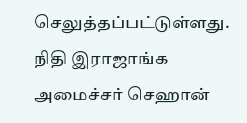செலுத்தப்பட்டுள்ளது. நிதி இராஜாங்க அமைச்சர் செஹான்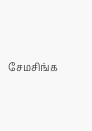சேமசிங்க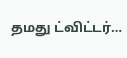தமது ட்விட்டர்…